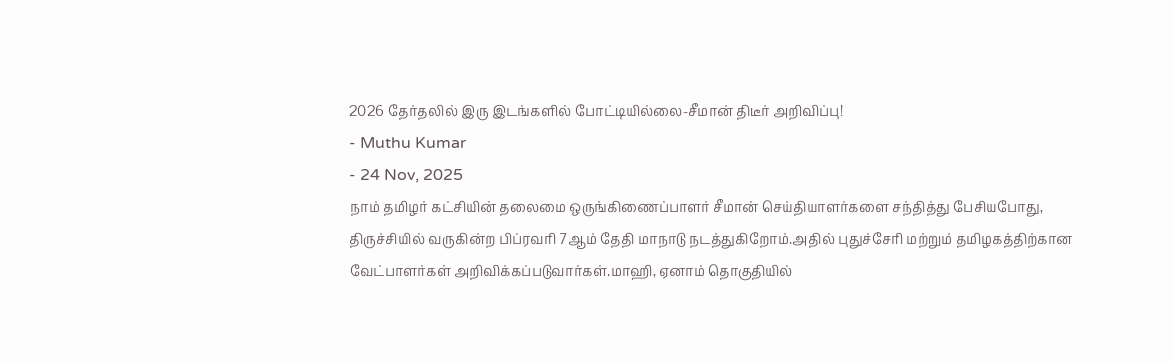2026 தேர்தலில் இரு இடங்களில் போட்டியில்லை-சீமான் திடீர் அறிவிப்பு!
- Muthu Kumar
- 24 Nov, 2025
நாம் தமிழர் கட்சியின் தலைமை ஒருங்கிணைப்பாளர் சீமான் செய்தியாளர்களை சந்தித்து பேசியபோது, திருச்சியில் வருகின்ற பிப்ரவரி 7ஆம் தேதி மாநாடு நடத்துகிறோம்.அதில் புதுச்சேரி மற்றும் தமிழகத்திற்கான வேட்பாளர்கள் அறிவிக்கப்படுவார்கள்.மாஹி, ஏனாம் தொகுதியில்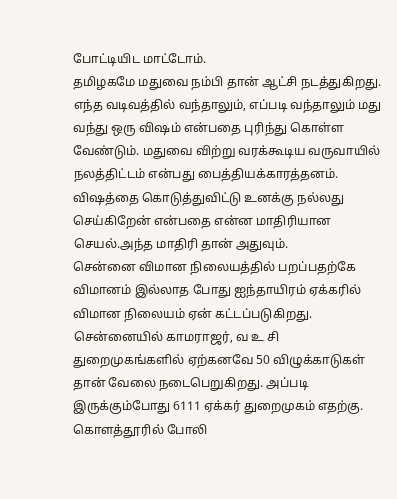போட்டியிட மாட்டோம்.
தமிழகமே மதுவை நம்பி தான் ஆட்சி நடத்துகிறது. எந்த வடிவத்தில் வந்தாலும், எப்படி வந்தாலும் மது வந்து ஒரு விஷம் என்பதை புரிந்து கொள்ள வேண்டும். மதுவை விற்று வரக்கூடிய வருவாயில் நலத்திட்டம் என்பது பைத்தியக்காரத்தனம். விஷத்தை கொடுத்துவிட்டு உனக்கு நல்லது செய்கிறேன் என்பதை என்ன மாதிரியான செயல்.அந்த மாதிரி தான் அதுவும்.
சென்னை விமான நிலையத்தில் பறப்பதற்கே விமானம் இல்லாத போது ஐந்தாயிரம் ஏக்கரில் விமான நிலையம் ஏன் கட்டப்படுகிறது. சென்னையில் காமராஜர், வ உ சி துறைமுகங்களில் ஏற்கனவே 50 விழுக்காடுகள் தான் வேலை நடைபெறுகிறது. அப்படி இருக்கும்போது 6111 ஏக்கர் துறைமுகம் எதற்கு. கொளத்தூரில் போலி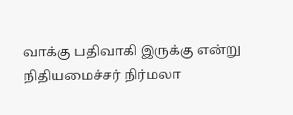வாக்கு பதிவாகி இருக்கு என்று நிதியமைச்சர் நிர்மலா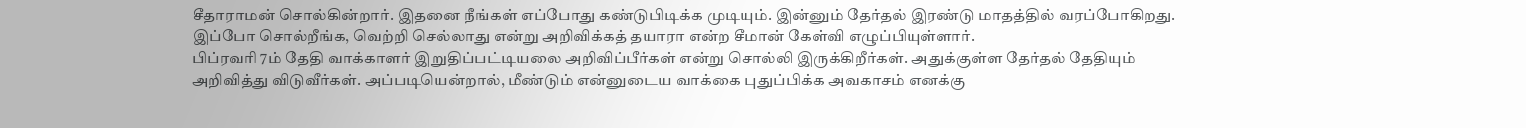சீதாராமன் சொல்கின்றார். இதனை நீங்கள் எப்போது கண்டுபிடிக்க முடியும். இன்னும் தேர்தல் இரண்டு மாதத்தில் வரப்போகிறது. இப்போ சொல்றீங்க, வெற்றி செல்லாது என்று அறிவிக்கத் தயாரா என்ற சீமான் கேள்வி எழுப்பியுள்ளார்.
பிப்ரவரி 7ம் தேதி வாக்காளர் இறுதிப்பட்டியலை அறிவிப்பீர்கள் என்று சொல்லி இருக்கிறீர்கள். அதுக்குள்ள தேர்தல் தேதியும் அறிவித்து விடுவீர்கள். அப்படியென்றால், மீண்டும் என்னுடைய வாக்கை புதுப்பிக்க அவகாசம் எனக்கு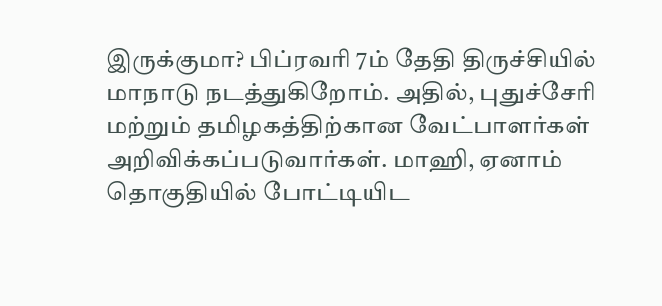இருக்குமா? பிப்ரவரி 7ம் தேதி திருச்சியில் மாநாடு நடத்துகிறோம். அதில், புதுச்சேரி மற்றும் தமிழகத்திற்கான வேட்பாளர்கள் அறிவிக்கப்படுவார்கள். மாஹி, ஏனாம் தொகுதியில் போட்டியிட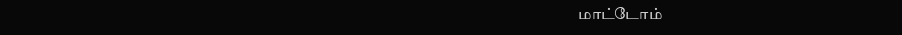மாட்டோம்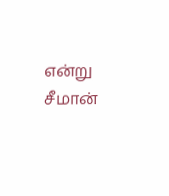என்று சீமான்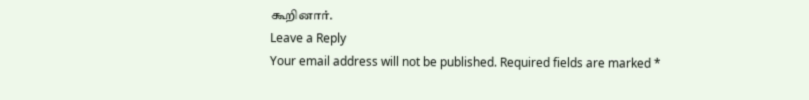கூறினார்.
Leave a Reply
Your email address will not be published. Required fields are marked *